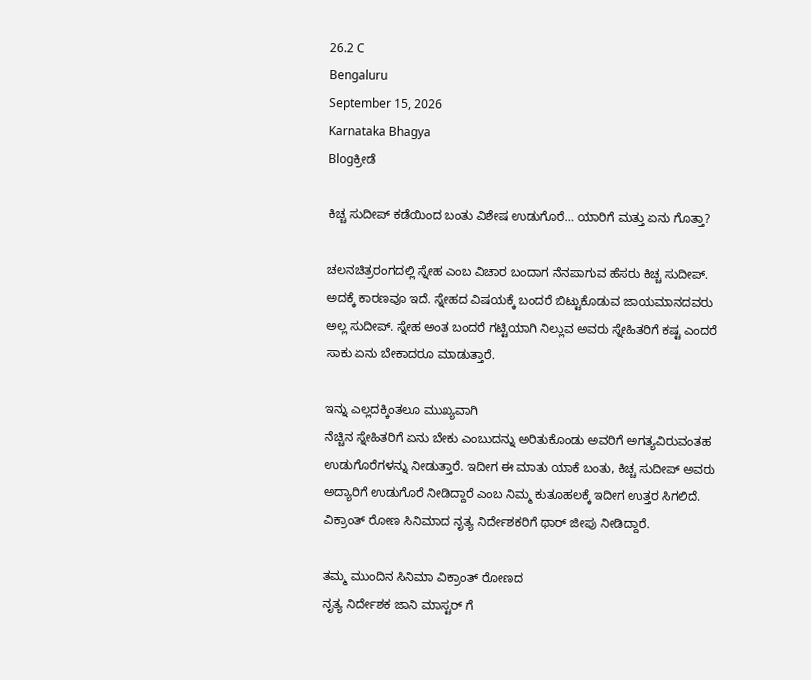26.2 C
Bengaluru
September 15, 2026
Karnataka Bhagya
Blogಕ್ರೀಡೆ

ಕಿಚ್ಚ ಸುದೀಪ್ ಕಡೆಯಿಂದ ಬಂತು ವಿಶೇಷ ಉಡುಗೊರೆ… ಯಾರಿಗೆ ಮತ್ತು ಏನು ಗೊತ್ತಾ?

ಚಲನಚಿತ್ರರಂಗದಲ್ಲಿ ಸ್ನೇಹ ಎಂಬ ವಿಚಾರ ಬಂದಾಗ ನೆನಪಾಗುವ ಹೆಸರು ಕಿಚ್ಚ ಸುದೀಪ್. ಅದಕ್ಕೆ ಕಾರಣವೂ ಇದೆ. ಸ್ನೇಹದ ವಿಷಯಕ್ಕೆ ಬಂದರೆ ಬಿಟ್ಟುಕೊಡುವ ಜಾಯಮಾನದವರು ಅಲ್ಲ ಸುದೀಪ್. ಸ್ನೇಹ ಅಂತ ಬಂದರೆ ಗಟ್ಟಿಯಾಗಿ ನಿಲ್ಲುವ ಅವರು ಸ್ನೇಹಿತರಿಗೆ ಕಷ್ಟ ಎಂದರೆ ಸಾಕು ಏನು ಬೇಕಾದರೂ ಮಾಡುತ್ತಾರೆ.

ಇನ್ನು ಎಲ್ಲದಕ್ಕಿಂತಲೂ ಮುಖ್ಯವಾಗಿ
ನೆಚ್ಚಿನ ಸ್ನೇಹಿತರಿಗೆ ಏನು ಬೇಕು ಎಂಬುದನ್ನು ಅರಿತುಕೊಂಡು ಅವರಿಗೆ ಅಗತ್ಯವಿರುವಂತಹ ಉಡುಗೊರೆಗಳನ್ನು ನೀಡುತ್ತಾರೆ. ಇದೀಗ ಈ ಮಾತು ಯಾಕೆ ಬಂತು, ಕಿಚ್ಚ ಸುದೀಪ್ ಅವರು ಅದ್ಯಾರಿಗೆ ಉಡುಗೊರೆ ನೀಡಿದ್ದಾರೆ ಎಂಬ ನಿಮ್ಮ ಕುತೂಹಲಕ್ಕೆ ಇದೀಗ ಉತ್ತರ ಸಿಗಲಿದೆ. ವಿಕ್ರಾಂತ್ ರೋಣ ಸಿನಿಮಾದ ನೃತ್ಯ ನಿರ್ದೇಶಕರಿಗೆ ಥಾರ್ ಜೀಪು ನೀಡಿದ್ದಾರೆ.

ತಮ್ಮ ಮುಂದಿನ ಸಿನಿಮಾ ವಿಕ್ರಾಂತ್ ರೋಣದ
ನೃತ್ಯ ನಿರ್ದೇಶಕ ಜಾನಿ ಮಾಸ್ಟರ್ ಗೆ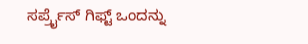ಸರ್ಪ್ರೈಸ್ ಗಿಫ್ಟ್ ಒಂದನ್ನು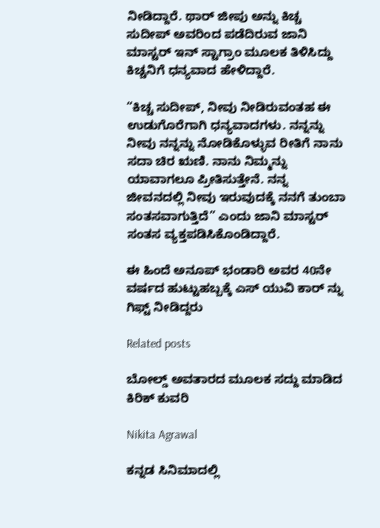ನೀಡಿದ್ದಾರೆ. ಥಾರ್ ಜೀಪು ಅನ್ನು ಕಿಚ್ಚ ಸುದೀಪ್ ಅವರಿಂದ ಪಡೆದಿರುವ ಜಾನಿ ಮಾಸ್ಟರ್ ಇನ್ ಸ್ಟಾಗ್ರಾಂ ಮೂಲಕ ತಿಳಿಸಿದ್ದು ಕಿಚ್ಚನಿಗೆ ಧನ್ಯವಾದ ಹೇಳಿದ್ದಾರೆ.

“ಕಿಚ್ಚ ಸುದೀಪ್, ನೀವು ನೀಡಿರುವಂತಹ ಈ ಉಡುಗೊರೆಗಾಗಿ ಧನ್ಯವಾದಗಳು. ನನ್ನನ್ನು ನೀವು ನನ್ನನ್ನು ನೋಡಿಕೊಳ್ಳುವ ರೀತಿಗೆ ನಾನು ಸದಾ ಚಿರ ಋಣಿ. ನಾನು ನಿಮ್ಮನ್ನು ಯಾವಾಗಲೂ ಪ್ರೀತಿಸುತ್ತೇನೆ. ನನ್ನ ಜೀವನದಲ್ಲಿ ನೀವು ಇರುವುದಕ್ಕೆ ನನಗೆ ತುಂಬಾ ಸಂತಸವಾಗುತ್ತಿದೆ” ಎಂದು ಜಾನಿ ಮಾಸ್ಟರ್ ಸಂತಸ ವ್ಯಕ್ತಪಡಿಸಿಕೊಂಡಿದ್ದಾರೆ.

ಈ ಹಿಂದೆ ಅನೂಪ್ ಭಂಡಾರಿ ಅವರ 40ನೇ ವರ್ಷದ ಹುಟ್ಟುಹಬ್ಬಕ್ಕೆ ಎಸ್ ಯುವಿ ಕಾರ್ ನ್ನು ಗಿಫ್ಟ್ ನೀಡಿದ್ದರು

Related posts

ಬೋಲ್ಡ್ ಅವತಾರದ ಮೂಲಕ ಸದ್ದು ಮಾಡಿದ ಕಿರಿಕ್ ಕುವರಿ

Nikita Agrawal

ಕನ್ನಡ ಸಿನಿಮಾದಲ್ಲಿ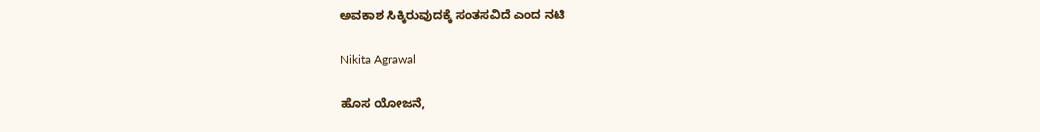ಅವಕಾಶ ಸಿಕ್ಕಿರುವುದಕ್ಕೆ ಸಂತಸವಿದೆ ಎಂದ ನಟಿ

Nikita Agrawal

ಹೊಸ ಯೋಜನೆ,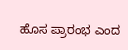ಹೊಸ ಪ್ರಾರಂಭ ಎಂದ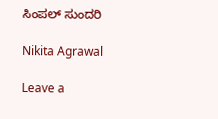ಸಿಂಪಲ್ ಸುಂದರಿ

Nikita Agrawal

Leave a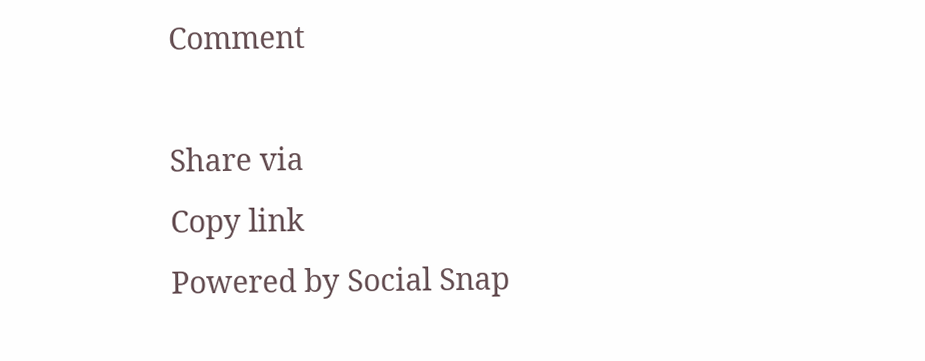Comment

Share via
Copy link
Powered by Social Snap